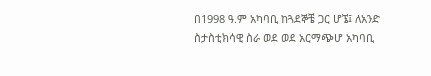በ1998 ዓ.ም አካባቢ ከጓደኞቼ ጋር ሆኜ፤ ለአንድ ስታስቲክሳዊ ስራ ወደ ወደ አርማጭሆ አካባቢ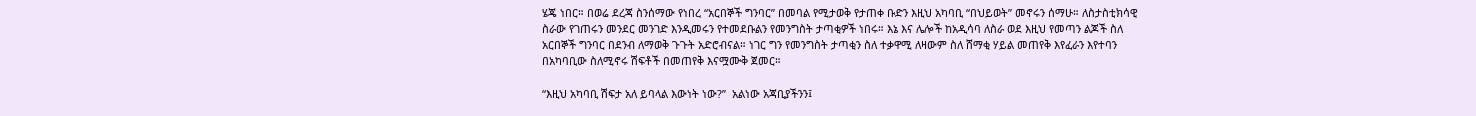ሄጄ ነበር። በወሬ ደረጃ ስንሰማው የነበረ “አርበኞች ግንባር” በመባል የሚታወቅ የታጠቀ ቡድን እዚህ አካባቢ “በህይወት” መኖሩን ሰማሁ። ለስታስቲክሳዊ ስራው የገጠሩን መንደር መንገድ እንዲመሩን የተመደቡልን የመንግስት ታጣቂዎች ነበሩ። እኔ እና ሌሎች ከአዲሳባ ለስራ ወደ እዚህ የመጣን ልጆች ስለ አርበኞች ግንባር በደንብ ለማወቅ ጉጉት አድሮብናል። ነገር ግን የመንግስት ታጣቂን ስለ ተቃዋሚ ለዛውም ስለ ሸማቂ ሃይል መጠየቅ እየፈራን እየተባን በአካባቢው ስለሚኖሩ ሽፍቶች በመጠየቅ እናሟሙቅ ጀመር።

“እዚህ አካባቢ ሽፍታ አለ ይባላል እውነት ነው?”  አልነው አጃቢያችንን፤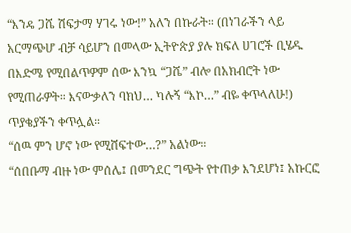“እንዴ ጋሼ ሽፍታማ ሃገሩ ነው!” አለን በኩራት። (በነገራችን ላይ አርማጭሆ ብቻ ሳይሆን በመላው ኢትዮጵያ ያሉ ክፍለ ሀገሮች ቢሄዱ በእድሜ የሚበልጥዎም ሰው እንኳ “ጋሼ” ብሎ በአክብሮት ነው የሚጠራዎት። እናውቃለን ባክህ… ካሉኝ “እኮ…” ብዬ ቀጥላለሁ!)
ጥያቄያችን ቀጥሏል።
“ሰዉ ምን ሆኖ ነው የሚሸፍተው…?” አልነው።
“ሰበቡማ ብዙ ነው ምሰሌ፤ በመንደር ግጭት የተጠቃ እንደሆነ፤ አኩርፎ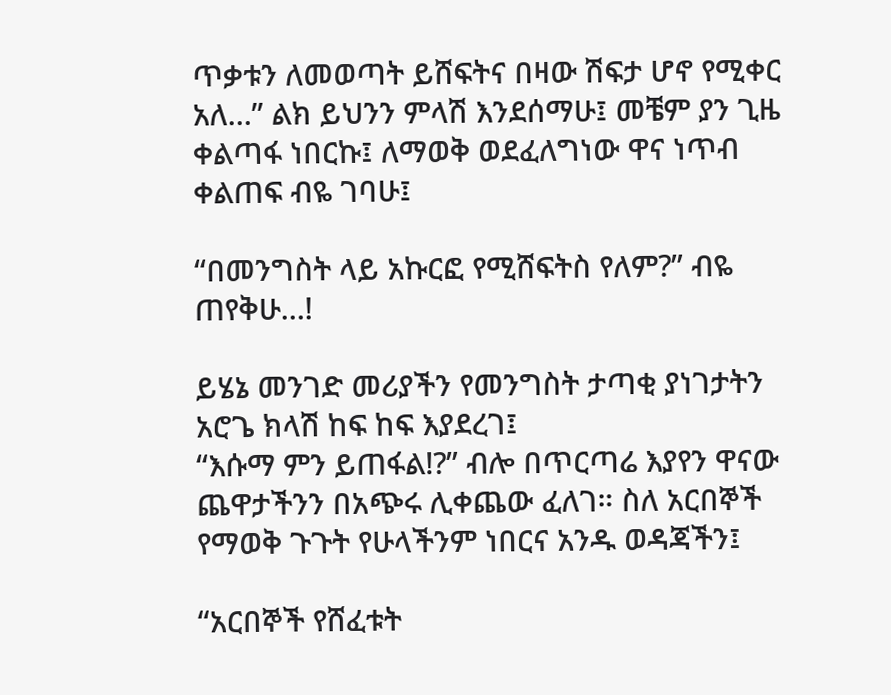ጥቃቱን ለመወጣት ይሸፍትና በዛው ሽፍታ ሆኖ የሚቀር አለ…” ልክ ይህንን ምላሽ እንደሰማሁ፤ መቼም ያን ጊዜ ቀልጣፋ ነበርኩ፤ ለማወቅ ወደፈለግነው ዋና ነጥብ ቀልጠፍ ብዬ ገባሁ፤

“በመንግስት ላይ አኩርፎ የሚሸፍትስ የለም?” ብዬ ጠየቅሁ…!

ይሄኔ መንገድ መሪያችን የመንግስት ታጣቂ ያነገታትን አሮጌ ክላሽ ከፍ ከፍ እያደረገ፤
“እሱማ ምን ይጠፋል!?” ብሎ በጥርጣሬ እያየን ዋናው ጨዋታችንን በአጭሩ ሊቀጨው ፈለገ። ስለ አርበኞች የማወቅ ጉጉት የሁላችንም ነበርና አንዱ ወዳጃችን፤

“አርበኞች የሸፈቱት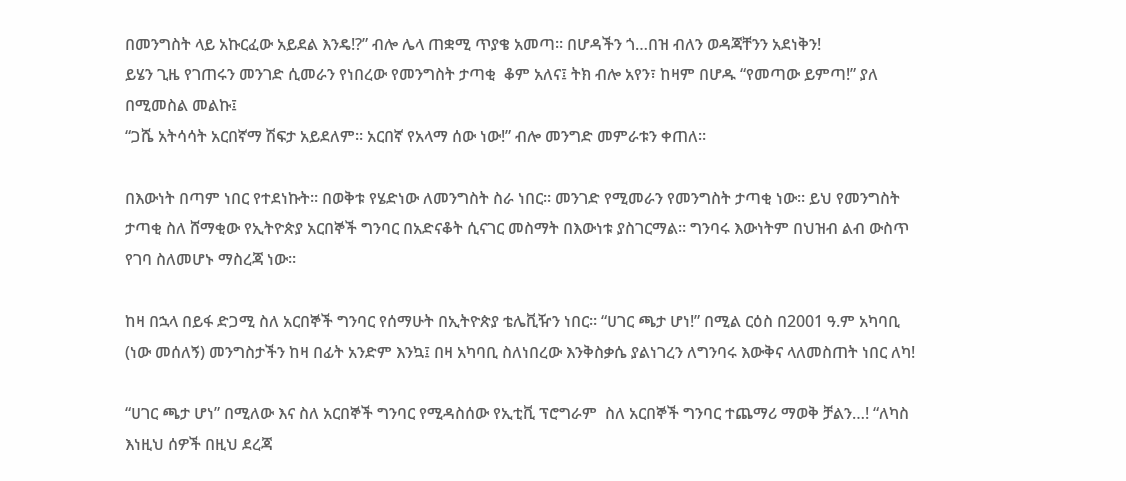በመንግስት ላይ አኩርፈው አይደል እንዴ!?” ብሎ ሌላ ጠቋሚ ጥያቄ አመጣ። በሆዳችን ጎ…በዝ ብለን ወዳጃቸንን አደነቅን!
ይሄን ጊዜ የገጠሩን መንገድ ሲመራን የነበረው የመንግስት ታጣቂ  ቆም አለና፤ ትክ ብሎ አየን፣ ከዛም በሆዱ “የመጣው ይምጣ!” ያለ በሚመስል መልኩ፤
“ጋሼ አትሳሳት አርበኛማ ሽፍታ አይደለም። አርበኛ የአላማ ሰው ነው!” ብሎ መንግድ መምራቱን ቀጠለ።

በእውነት በጣም ነበር የተደነኩት። በወቅቱ የሄድነው ለመንግስት ስራ ነበር። መንገድ የሚመራን የመንግስት ታጣቂ ነው። ይህ የመንግስት ታጣቂ ስለ ሸማቂው የኢትዮጵያ አርበኞች ግንባር በአድናቆት ሲናገር መስማት በእውነቱ ያስገርማል። ግንባሩ እውነትም በህዝብ ልብ ውስጥ የገባ ስለመሆኑ ማስረጃ ነው።

ከዛ በኋላ በይፋ ድጋሚ ስለ አርበኞች ግንባር የሰማሁት በኢትዮጵያ ቴሌቪዥን ነበር። “ሀገር ጫታ ሆነ!” በሚል ርዕስ በ2001 ዓ.ም አካባቢ (ነው መሰለኝ) መንግስታችን ከዛ በፊት አንድም እንኳ፤ በዛ አካባቢ ስለነበረው እንቅስቃሴ ያልነገረን ለግንባሩ እውቅና ላለመስጠት ነበር ለካ!

“ሀገር ጫታ ሆነ” በሚለው እና ስለ አርበኞች ግንባር የሚዳስሰው የኢቲቪ ፕሮግራም  ስለ አርበኞች ግንባር ተጨማሪ ማወቅ ቻልን…! “ለካስ እነዚህ ሰዎች በዚህ ደረጃ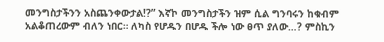መንግስታችንን አስጨንቀውታል!?” እኛኮ መንግስታችን ዝም ሲል ግንባሩን ከቁብም አልቆጠረውም ብለን ነበር። ለካስ የሆዱን በሆዱ ችሎ ነው ፀጥ ያለው…? ምስኪን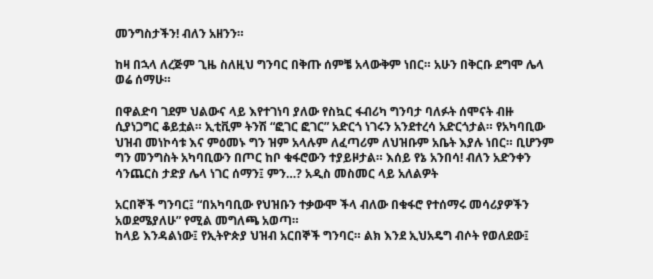መንግስታችን! ብለን አዘንን።

ከዛ በኋላ ለረጅም ጊዜ ስለዚህ ግንባር በቅጡ ሰምቼ አላውቅም ነበር። አሁን በቅርቡ ደግሞ ሌላ ወሬ ሰማሁ።

በዋልድባ ገደም ህልውና ላይ እየተገነባ ያለው የስኳር ፋብሪካ ግንባታ ባለፉት ሰሞናት ብዙ ሲያነጋግር ቆይቷል። ኢቲቪም ትንሽ “ፎገር ፎገር” አድርጎ ነገሩን አንደተረሳ አድርጎታል። የአካባቢው ህዝብ መነኮሳቱ እና ምዕመኑ ግን ዝም አላሉም ለፈጣሪም ለህዝቡም አቤት እያሉ ነበር። ቢሆንም ግን መንግስት አካባቢውን በጦር ከቦ ቁፋሮውን ተያይዞታል። እሰይ የኔ አንበሳ! ብለን አድንቀን ሳንጨርስ ታድያ ሌላ ነገር ሰማን፤ ምን…? አዲስ መስመር ላይ አለልዎት

አርበኞች ግንባር፤ “በአካባቢው የህዝቡን ተቃውሞ ችላ ብለው በቁፋሮ የተሰማሩ መሳሪያዎችን አወደሜያለሁ” የሚል መግለጫ አወጣ።
ከላይ እንዳልነው፤ የኢትዮጵያ ህዝብ አርበኞች ግንባር። ልክ እንደ ኢህአዴግ ብሶት የወለደው፤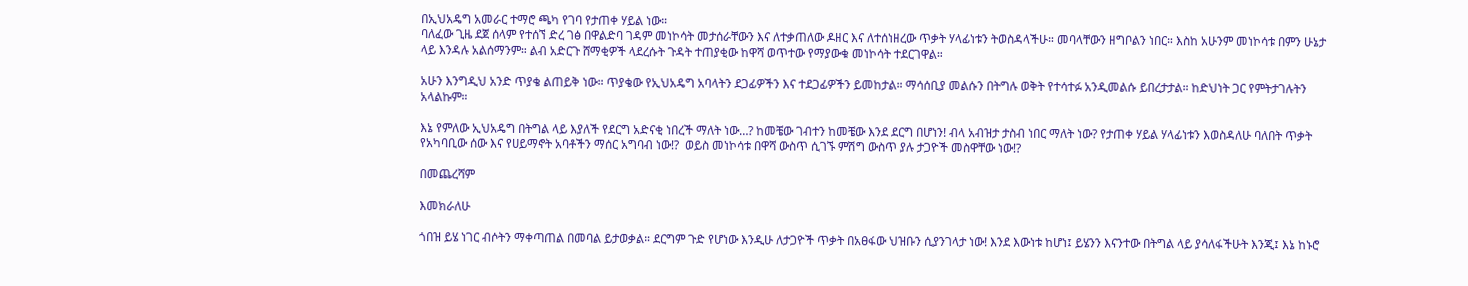በኢህአዴግ አመራር ተማሮ ጫካ የገባ የታጠቀ ሃይል ነው።
ባለፈው ጊዜ ደጀ ሰላም የተሰኘ ድረ ገፅ በዋልድባ ገዳም መነኮሳት መታሰራቸውን እና ለተቃጠለው ዶዘር እና ለተሰነዘረው ጥቃት ሃላፊነቱን ትወስዳላችሁ። መባላቸውን ዘግቦልን ነበር። እስከ አሁንም መነኮሳቱ በምን ሁኔታ ላይ እንዳሉ አልሰማንም። ልብ አድርጉ ሸማቂዎች ላደረሱት ጉዳት ተጠያቂው ከዋሻ ወጥተው የማያውቁ መነኮሳት ተደርገዋል።

አሁን እንግዲህ አንድ ጥያቄ ልጠይቅ ነው። ጥያቄው የኢህአዴግ አባላትን ደጋፊዎችን እና ተደጋፊዎችን ይመከታል። ማሳሰቢያ መልሱን በትግሉ ወቅት የተሳተፉ አንዲመልሱ ይበረታታል። ከድህነት ጋር የምትታገሉትን አላልኩም።

እኔ የምለው ኢህአዴግ በትግል ላይ እያለች የደርግ አድናቂ ነበረች ማለት ነው…? ከመቼው ገብተን ከመቼው እንደ ደርግ በሆነን! ብላ አብዝታ ታስብ ነበር ማለት ነው? የታጠቀ ሃይል ሃላፊነቱን እወስዳለሁ ባለበት ጥቃት የአካባቢው ሰው እና የሀይማኖት አባቶችን ማሰር አግባብ ነው!?  ወይስ መነኮሳቱ በዋሻ ውስጥ ሲገኙ ምሽግ ውስጥ ያሉ ታጋዮች መስዋቸው ነው!?

በመጨረሻም

እመክራለሁ

ጎበዝ ይሄ ነገር ብሶትን ማቀጣጠል በመባል ይታወቃል። ደርግም ጉድ የሆነው እንዲሁ ለታጋዮች ጥቃት በአፀፋው ህዝቡን ሲያንገላታ ነው! እንደ እውነቱ ከሆነ፤ ይሄንን እናንተው በትግል ላይ ያሳለፋችሁት እንጂ፤ እኔ ከኑሮ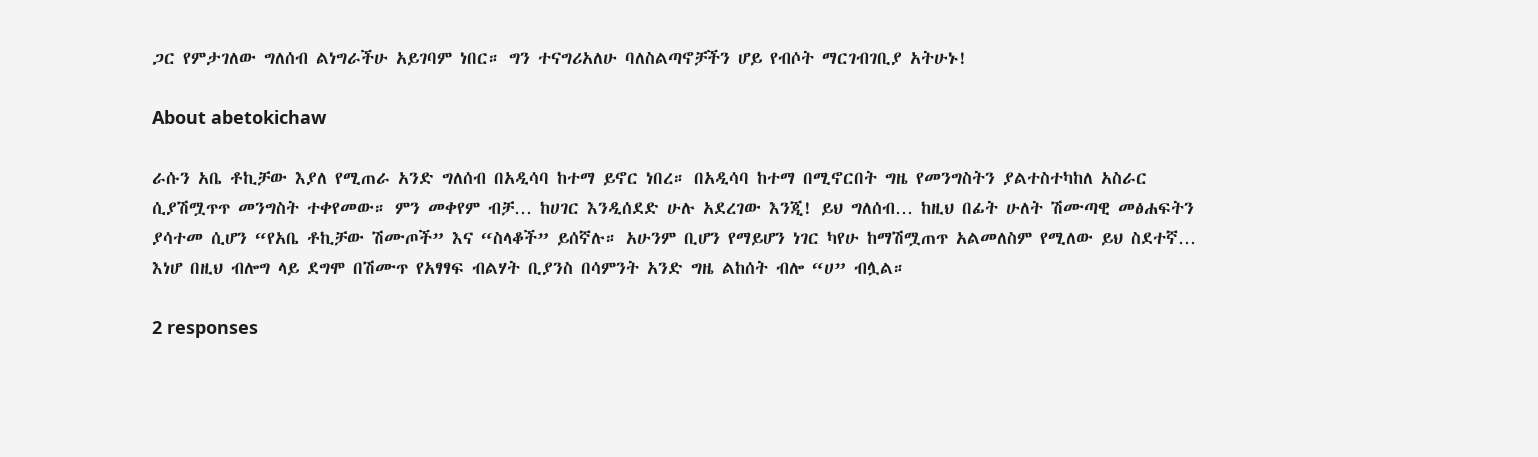ጋር የምታገለው ግለሰብ ልነግራችሁ አይገባም ነበር። ግን ተናግሪአለሁ ባለስልጣኖቻችን ሆይ የብሶት ማርገብገቢያ አትሁኑ!

About abetokichaw

ራሱን አቤ ቶኪቻው እያለ የሚጠራ አንድ ግለሰብ በአዲሳባ ከተማ ይኖር ነበረ። በአዲሳባ ከተማ በሚኖርበት ግዜ የመንግስትን ያልተስተካከለ አስራር ሲያሽሟጥጥ መንግስት ተቀየመው። ምን መቀየም ብቻ… ከሀገር እንዲሰደድ ሁሉ አደረገው እንጂ! ይህ ግለሰብ… ከዚህ በፊት ሁለት ሽሙጣዊ መፅሐፍትን ያሳተመ ሲሆን “የአቤ ቶኪቻው ሽሙጦች” እና “ስላቆች” ይሰኛሉ። አሁንም ቢሆን የማይሆን ነገር ካየሁ ከማሽሟጠጥ አልመለስም የሚለው ይህ ስደተኛ… እነሆ በዚህ ብሎግ ላይ ደግሞ በሽሙጥ የአፃፃፍ ብልሃት ቢያንስ በሳምንት አንድ ግዜ ልከሰት ብሎ “ሀ” ብሏል።

2 responses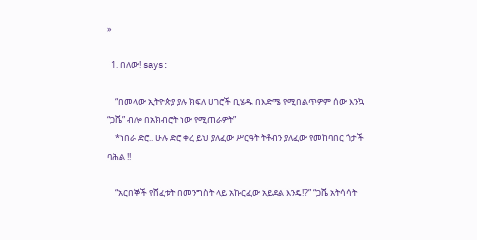»

  1. በለው! says:

    “በመላው ኢትዮጵያ ያሉ ክፍለ ሀገሮች ቢሄዱ በእድሜ የሚበልጥዎም ሰው እንኳ “ጋሼ” ብሎ በአክብሮት ነው የሚጠራዎት”
    *ነበራ ድሮ.. ሁሉ ድሮ ቀረ ይህ ያለፈው ሥርዓት ትቶብን ያለፈው የመከባበር ጎታች ባሕል !!

    “አርበኞች የሸፈቱት በመንግስት ላይ አኩርፈው አይደል እንዴ!?” “ጋሼ አትሳሳት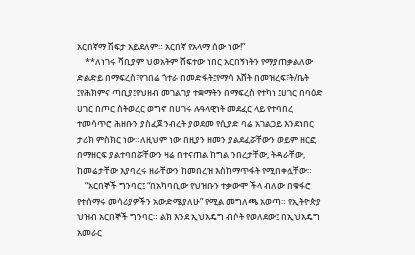አርበኛማ ሽፍታ አይደለም። አርበኛ የአላማ ሰው ነው!”
    **ለነገሩ ሻቢያም ህወአትም ሸፍተው ነበር አርበኝነትን የማያጠቃልለው ድልድይ በማፍረስ፣የገበሬ ጎተራ በመድፋት፤የማሳ እሸት በመዝረፍ፣ት/ቤት ፤የሕክምና ጣቢያ፤የህዘብ መገልገያ ተቋማትን በማፍረስ የተካነ ፤ሀገር በባዕድ ሀገር በጦር ስትወረር ወግኖ በሀገሩ ሉዓላዊነት መደፈር ላይ የተባበረ ተመሳጥሮ ሕዘቡን ያስፈጀ ንብረት ያወደመ የሲያድ ባሬ አገልጋይ እንደነበር ታሪክ ምስክር ነው።ለዚህም ነው በዚያን ዘመን ያልደፈሯቸውን ወይም ዘርፎ በማዘርፍ ያልተባበሯቸውን ዛሬ በተናጠል ከግል ንበረታቸው, ትዳራቸው, ከመሬታቸው እያባረሩ ዘራቸውን ከመበረዝ እስከማጥፋት የሚበቀሏቸው።
    “አርበኞች ግንባር፤ “በአካባቢው የህዝቡን ተቃውሞ ችላ ብለው በቁፋሮ የተሰማሩ መሳሪያዎችን አውድሜያለሁ” የሚል መግለጫ አወጣ። የኢትዮጵያ ህዝብ አርበኞች ግንባር። ልክ እንደ ኢህአዴግ ብሶት የወለደው፤ በኢህአዴግ አመራር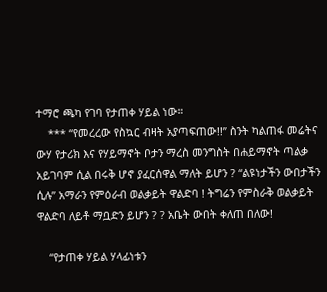ተማሮ ጫካ የገባ የታጠቀ ሃይል ነው።
    *** “የመረረው የስኳር ብዛት አያጣፍጠው!!” ስንት ካልጠፋ መሬትና ውሃ የታሪክ እና የሃይማኖት ቦታን ማረስ መንግስት በሐይማኖት ጣልቃ አይገባም ሲል በሩቅ ሆኖ ያፈርሰዋል ማለት ይሆን ? “ልዩነታችን ውበታችን ሲሉ” አማራን የምዕራብ ወልቃይት ዋልድባ ! ትግሬን የምስራቅ ወልቃይት ዋልድባ ለይቶ ማቧድን ይሆን ? ? አቤት ውበት ቀለጠ በለው!

    “የታጠቀ ሃይል ሃላፊነቱን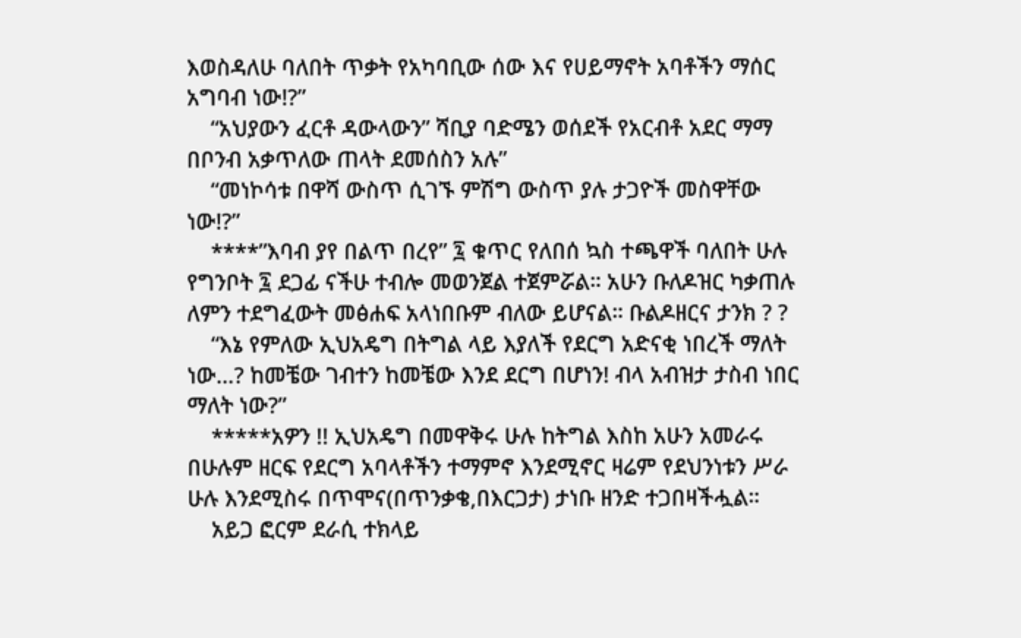እወስዳለሁ ባለበት ጥቃት የአካባቢው ሰው እና የሀይማኖት አባቶችን ማሰር አግባብ ነው!?”
    “አህያውን ፈርቶ ዳውላውን” ሻቢያ ባድሜን ወሰደች የአርብቶ አደር ማማ በቦንብ አቃጥለው ጠላት ደመሰስን አሉ”
    “መነኮሳቱ በዋሻ ውስጥ ሲገኙ ምሽግ ውስጥ ያሉ ታጋዮች መስዋቸው ነው!?”
    ****”እባብ ያየ በልጥ በረየ” ፯ ቁጥር የለበሰ ኳስ ተጫዋች ባለበት ሁሉ የግንቦት ፯ ደጋፊ ናችሁ ተብሎ መወንጀል ተጀምሯል። አሁን ቡለዶዝር ካቃጠሉ ለምን ተደግፈውት መፅሐፍ አላነበቡም ብለው ይሆናል። ቡልዶዘርና ታንክ ? ?
    “እኔ የምለው ኢህአዴግ በትግል ላይ እያለች የደርግ አድናቂ ነበረች ማለት ነው…? ከመቼው ገብተን ከመቼው እንደ ደርግ በሆነን! ብላ አብዝታ ታስብ ነበር ማለት ነው?”
    *****አዎን !! ኢህአዴግ በመዋቅሩ ሁሉ ከትግል እስከ አሁን አመራሩ በሁሉም ዘርፍ የደርግ አባላቶችን ተማምኖ እንደሚኖር ዛሬም የደህንነቱን ሥራ ሁሉ እንደሚስሩ በጥሞና(በጥንቃቄ,በእርጋታ) ታነቡ ዘንድ ተጋበዛችሗል።
    አይጋ ፎርም ደራሲ ተክላይ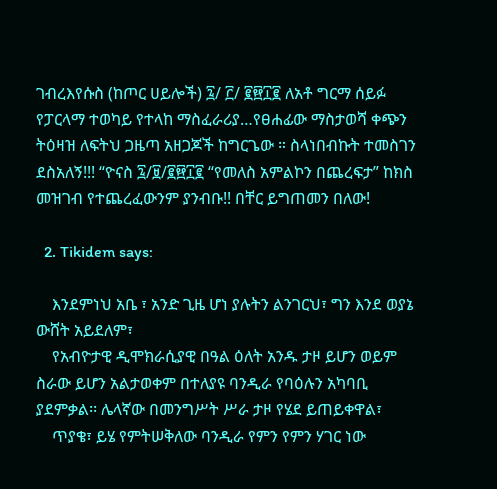ገብረእየሱስ (ከጦር ሀይሎች) ፯/ ፫/ ፪፼፲፪ ለአቶ ግርማ ሰይፉ የፓርላማ ተወካይ የተላከ ማስፈራሪያ…የፀሐፊው ማስታወሻ ቀጭን ትዕዛዝ ለፍትህ ጋዜጣ አዘጋጆች ከግርጌው ። ስላነበብኩት ተመስገን ደስአለኝ!!! “ዮናስ ፯/፱/፪፼፲፪ “የመለስ አምልኮን በጨረፍታ” ከክስ መዝገብ የተጨረፈውንም ያንብቡ!! በቸር ይግጠመን በለው!

  2. Tikidem says:

    እንደምነህ አቤ ፣ አንድ ጊዜ ሆነ ያሉትን ልንገርህ፣ ግን እንደ ወያኔ ውሸት አይደለም፣
    የአብዮታዊ ዲሞክራሲያዊ በዓል ዕለት አንዱ ታዞ ይሆን ወይም ስራው ይሆን አልታወቀም በተለያዩ ባንዲራ የባዕሉን አካባቢ ያደምቃል፡፡ ሌላኛው በመንግሥት ሥራ ታዞ የሄደ ይጠይቀዋል፣
    ጥያቄ፣ ይሄ የምትሠቅለው ባንዲራ የምን የምን ሃገር ነው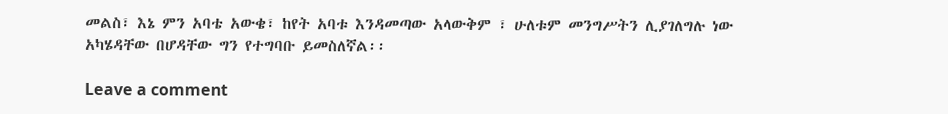መልስ፣ እኔ ምን አባቴ አውቄ፣ ከየት አባቱ እንዳመጣው አላውቅም ፣ ሁለቱም መንግሥትን ሊያገለግሉ ነው አካሄዳቸው በሆዳቸው ግን የተግባቡ ይመስለኛል፡፡

Leave a comment